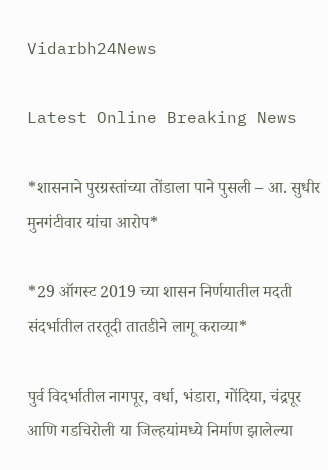Vidarbh24News

Latest Online Breaking News

*शासनाने पुरग्रस्‍तांच्‍या तोंडाला पाने पुसली – आ. सुधीर मुनगंटीवार यांचा आरोप*

*29 ऑगस्‍ट 2019 च्‍या शासन निर्णयातील मदती संदर्भातील तरतूदी तातडीने लागू कराव्‍या*

पुर्व विदर्भातील नागपूर, वर्धा, भंडारा, गोंदिया, चंद्रपूर आणि गडचिरोली या जिल्‍हयांमध्‍ये निर्माण झालेल्‍या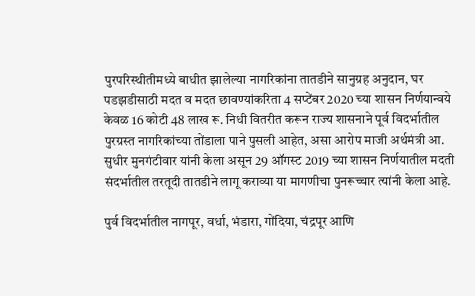पुरपरिस्‍थीतीमध्‍ये बाधीत झालेल्‍या नागरिकांना तातडीने सानुग्रह अनुदान, घर पडझडीसाठी मदत व मदत छावण्‍यांकरिता 4 सप्‍टेंबर 2020 च्‍या शासन निर्णयान्‍वये केवळ 16 कोटी 48 लाख रू. निधी वितरीत करून राज्‍य शासनाने पूर्व विदर्भातील पुरग्रस्‍त नागरिकांच्‍या तोंडाला पाने पुसली आहेत, असा आरोप माजी अर्थमंत्री आ. सुधीर मुनगंटीवार यांनी केला असून 29 ऑगस्‍ट 2019 च्‍या शासन निर्णयातील मदती संदर्भातील तरतूदी तातडीने लागू कराव्‍या या मागणीचा पुनरूच्‍चार त्‍यांनी केला आहे.

पुर्व विदर्भातील नागपूर, वर्धा, भंडारा, गोंदिया, चंद्रपूर आणि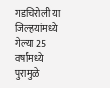गडचिरोली या जिल्‍हयांमध्‍ये गेल्‍या 25 वर्षांमध्‍ये पुरामुळे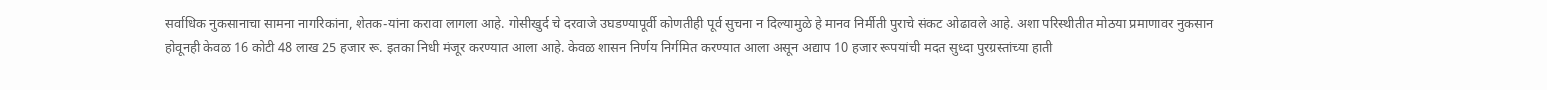सर्वाधिक नुकसानाचा सामना नागरिकांना, शेतक-यांना करावा लागला आहे. गोसीखुर्द चे दरवाजे उघडण्‍यापूर्वी कोणतीही पूर्व सुचना न दिल्‍यामुळे हे मानव निर्मीती पुराचे संकट ओढावले आहे. अशा परिस्‍थीतीत मोठया प्रमाणावर नुकसान होवूनही केवळ 16 कोटी 48 लाख 25 हजार रू. इतका निधी मंजूर करण्‍यात आला आहे. केवळ शासन निर्णय निर्गमित करण्‍यात आला असून अद्याप 10 हजार रूपयांची मदत सुध्‍दा पुरग्रस्‍तांच्‍या हाती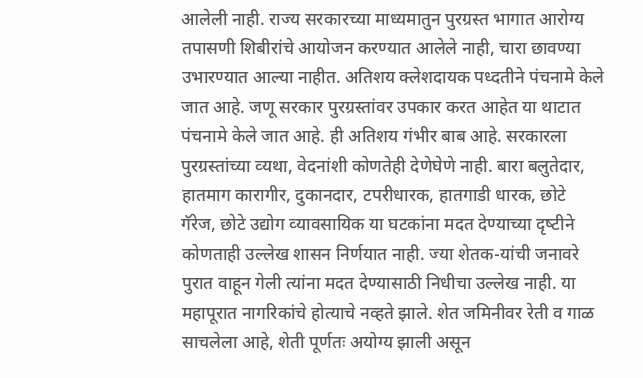आलेली नाही. राज्‍य सरकारच्‍या माध्‍यमातुन पुरग्रस्‍त भागात आरोग्‍य तपासणी शिबीरांचे आयोजन करण्‍यात आलेले नाही, चारा छावण्‍या उभारण्‍यात आल्‍या नाहीत. अतिशय क्‍लेशदायक पध्‍दतीने पंचनामे केले जात आहे. जणू सरकार पुरग्रस्‍तांवर उपकार करत आहेत या थाटात पंचनामे केले जात आहे. ही अतिशय गंभीर बाब आहे. सरकारला पुरग्रस्‍तांच्‍या व्‍यथा, वेदनांशी कोणतेही देणेघेणे नाही. बारा बलुतेदार, हातमाग कारागीर, दुकानदार, टपरीधारक, हातगाडी धारक, छोटे गॅरेज, छोटे उद्योग व्‍यावसायिक या घटकांना मदत देण्‍याच्‍या दृष्‍टीने कोणताही उल्‍लेख शासन निर्णयात नाही. ज्‍या शेतक-यांची जनावरे पुरात वाहून गेली त्‍यांना मदत देण्‍यासाठी निधीचा उल्‍लेख नाही. या महापूरात नागरिकांचे होत्‍याचे नव्‍हते झाले. शेत जमिनीवर रेती व गाळ साचलेला आहे, शेती पूर्णतः अयोग्‍य झाली असून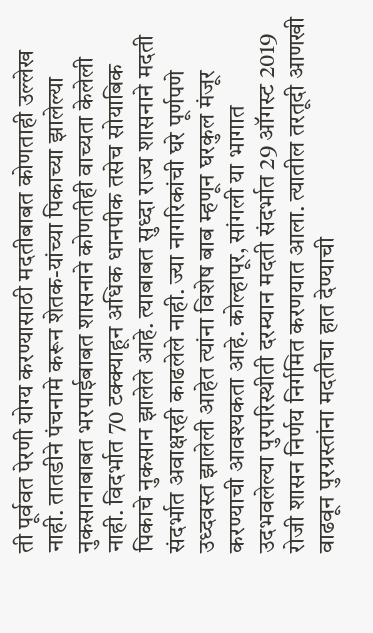ती पूर्ववत पेरणी योग्‍य करण्‍यासाठी मदतीबाबत कोणताही उल्‍लेख नाही. तातडीने पंचनामे करून शेतक-यांच्‍या पिकाच्‍या झालेल्‍या नुकसानाबाबत भरपाईबाबत शासनाने कोणतीही वाच्‍यता केलेली नाही. विदर्भात 70 टक्‍क्‍याहून अधिक धानपीक तसेच सोयाबिक पिकाचे नुकसान झालेले आहे. त्‍याबाबत सुध्‍दा राज्‍य शासनाने मदती संदर्भात अवाक्षरही काढलेले नाही. ज्‍या नागरिकांची घरे पूर्णपणे उध्‍दवस्‍त झालेली आहेत त्‍यांना विशेष बाब म्‍हणून घरकुल मंजूर करण्‍याची आवश्‍यकता आहे. कोल्‍हापूर, सांगली या भागात उदभवलेल्‍या पुरपरिस्‍थीती दरम्‍यान मदती संदर्भात 29 ऑगस्‍ट 2019 रोजी शासन निर्णय निर्गमित करणयात आला. त्‍यातील तरतूदी आणखी वाढवून पुरग्रस्‍तांना मदतीचा हात देण्‍याची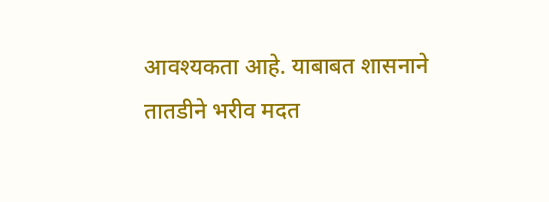आवश्‍यकता आहे. याबाबत शासनाने तातडीने भरीव मदत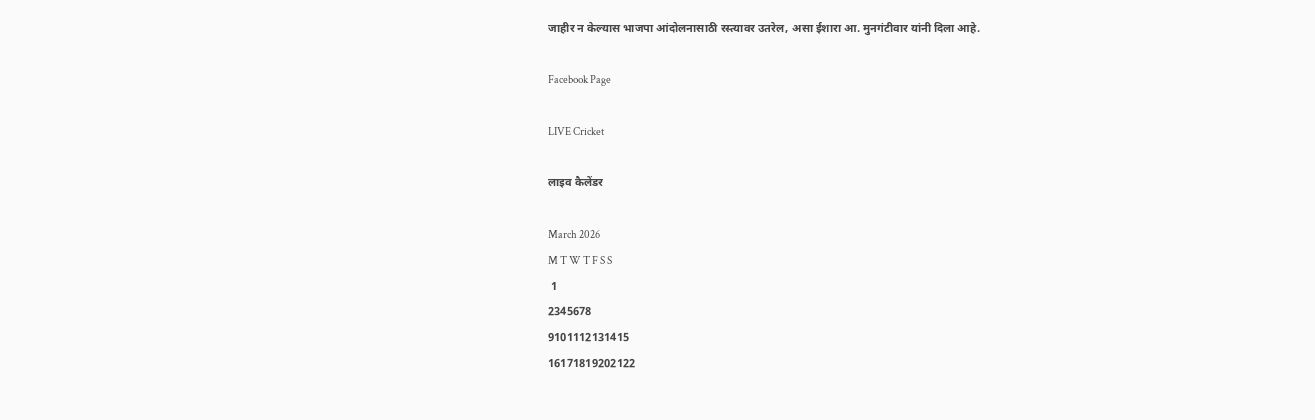जाहीर न केल्‍यास भाजपा आंदोलनासाठी रस्‍त्‍यावर उतरेल, असा ईशारा आ. मुनगंटीवार यांनी दिला आहे.

Facebook Page

LIVE Cricket

लाइव कैलेंडर

March 2026
M T W T F S S
 1
2345678
9101112131415
16171819202122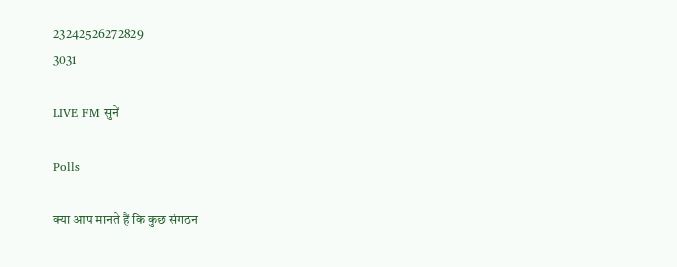23242526272829
3031

LIVE FM सुनें

Polls

क्या आप मानते हैं कि कुछ संगठन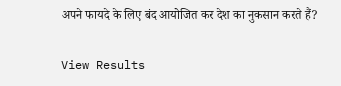अपने फायदे के लिए बंद आयोजित कर देश का नुकसान करते हैं?

View Results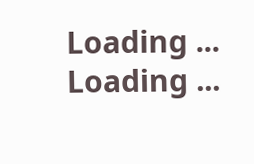Loading ... Loading ...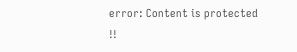error: Content is protected !!